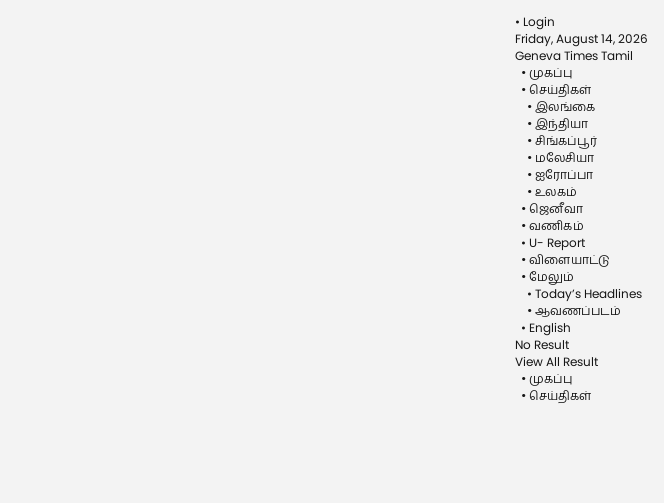• Login
Friday, August 14, 2026
Geneva Times Tamil
  • முகப்பு
  • செய்திகள்
    • இலங்கை
    • இந்தியா
    • சிங்கப்பூர்
    • மலேசியா
    • ஐரோப்பா
    • உலகம்
  • ஜெனீவா
  • வணிகம்
  • U- Report
  • விளையாட்டு
  • மேலும்
    • Today’s Headlines
    • ஆவணப்படம்
  • English
No Result
View All Result
  • முகப்பு
  • செய்திகள்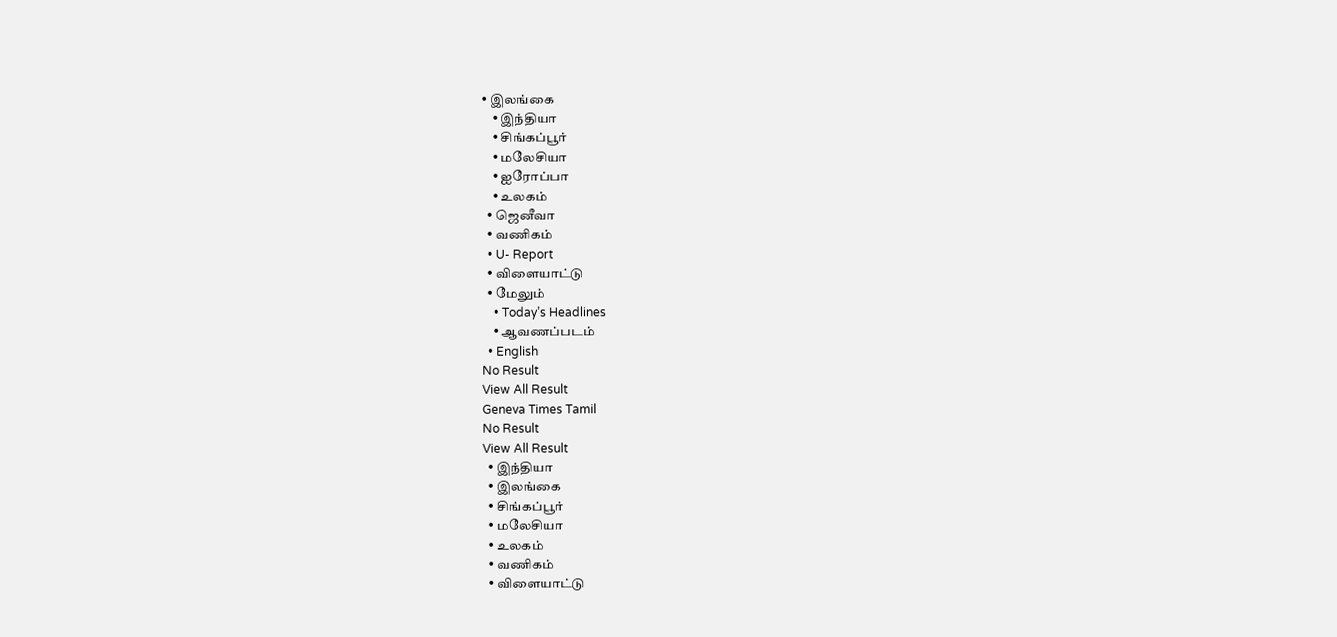• இலங்கை
    • இந்தியா
    • சிங்கப்பூர்
    • மலேசியா
    • ஐரோப்பா
    • உலகம்
  • ஜெனீவா
  • வணிகம்
  • U- Report
  • விளையாட்டு
  • மேலும்
    • Today’s Headlines
    • ஆவணப்படம்
  • English
No Result
View All Result
Geneva Times Tamil
No Result
View All Result
  • இந்தியா
  • இலங்கை
  • சிங்கப்பூர்
  • மலேசியா
  • உலகம்
  • வணிகம்
  • விளையாட்டு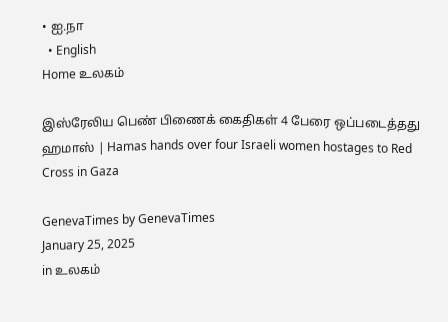• ஐ.நா
  • English
Home உலகம்

இஸ்ரேலிய பெண் பிணைக் கைதிகள் 4 பேரை ஒப்படைத்தது ஹமாஸ் | Hamas hands over four Israeli women hostages to Red Cross in Gaza

GenevaTimes by GenevaTimes
January 25, 2025
in உலகம்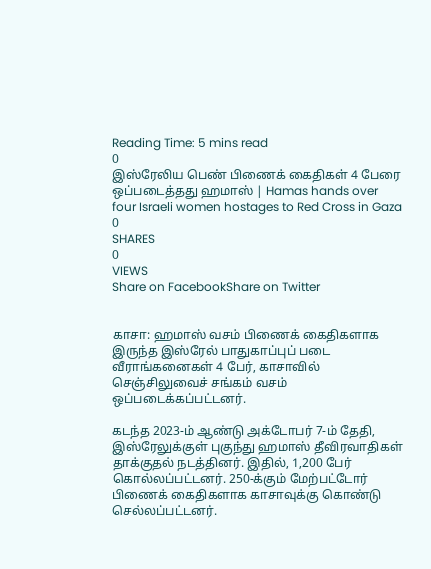Reading Time: 5 mins read
0
இஸ்ரேலிய பெண் பிணைக் கைதிகள் 4 பேரை ஒப்படைத்தது ஹமாஸ் | Hamas hands over four Israeli women hostages to Red Cross in Gaza
0
SHARES
0
VIEWS
Share on FacebookShare on Twitter


காசா: ஹமாஸ் வசம் பிணைக் கைதிகளாக இருந்த இஸ்ரேல் பாதுகாப்புப் படை வீராங்கனைகள் 4 பேர், காசாவில் செஞ்சிலுவைச் சங்கம் வசம் ஒப்படைக்கப்பட்டனர்.

கடந்த 2023-ம் ஆண்டு அக்டோபர் 7-ம் தேதி, இஸ்ரேலுக்குள் புகுந்து ஹமாஸ் தீவிரவாதிகள் தாக்குதல் நடத்தினர். இதில், 1,200 பேர் கொல்லப்பட்டனர். 250-க்கும் மேற்பட்டோர் பிணைக் கைதிகளாக காசாவுக்கு கொண்டு செல்லப்பட்டனர்.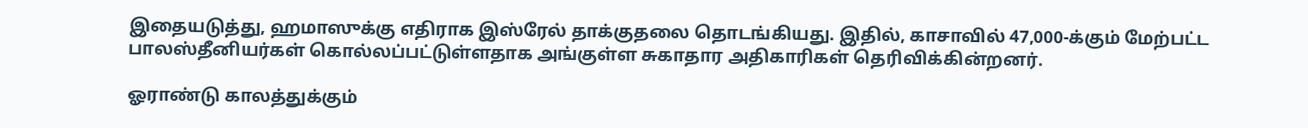இதையடுத்து, ஹமாஸுக்கு எதிராக இஸ்ரேல் தாக்குதலை தொடங்கியது. இதில், காசாவில் 47,000-க்கும் மேற்பட்ட பாலஸ்தீனியர்கள் கொல்லப்பட்டுள்ளதாக அங்குள்ள சுகாதார அதிகாரிகள் தெரிவிக்கின்றனர்.

ஓராண்டு காலத்துக்கும்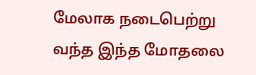மேலாக நடைபெற்று வந்த இந்த மோதலை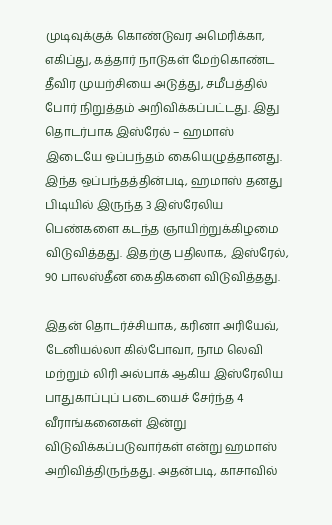முடிவுக்குக் கொண்டுவர அமெரிக்கா, எகிப்து, கத்தார் நாடுகள் மேற்கொண்ட தீவிர முயற்சியை அடுத்து, சமீபத்தில் போர் நிறுத்தம் அறிவிக்கப்பட்டது. இது தொடர்பாக இஸ்ரேல் – ஹமாஸ் இடையே ஒப்பந்தம் கையெழுத்தானது. இந்த ஒப்பந்தத்தின்படி, ஹமாஸ் தனது பிடியில் இருந்த 3 இஸ்ரேலிய பெண்களை கடந்த ஞாயிற்றுக்கிழமை விடுவித்தது. இதற்கு பதிலாக, இஸ்ரேல், 90 பாலஸ்தீன கைதிகளை விடுவித்தது.

இதன் தொடர்ச்சியாக, கரினா அரியேவ், டேனியல்லா கில்போவா, நாம லெவி மற்றும் லிரி அல்பாக் ஆகிய இஸ்ரேலிய பாதுகாப்புப் படையைச் சேர்ந்த 4 வீராங்கனைகள் இன்று விடுவிக்கப்படுவார்கள் என்று ஹமாஸ் அறிவித்திருந்தது. அதன்படி, காசாவில்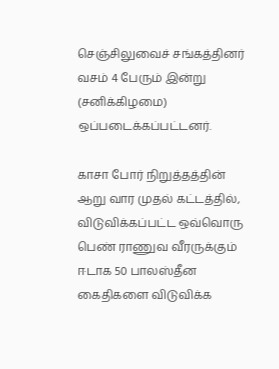செஞ்சிலுவைச் சங்கத்தினர் வசம் 4 பேரும் இன்று (சனிக்கிழமை) ஒப்படைக்கப்பட்டனர்.

காசா போர் நிறுத்தத்தின் ஆறு வார முதல் கட்டத்தில், விடுவிக்கப்பட்ட ஒவ்வொரு பெண் ராணுவ வீரருக்கும் ஈடாக 50 பாலஸ்தீன கைதிகளை விடுவிக்க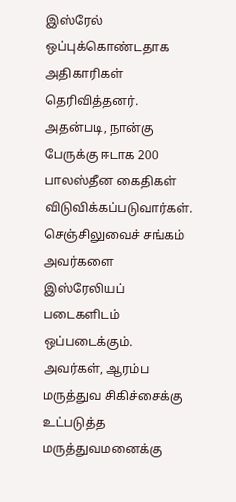இஸ்ரேல் ஒப்புக்கொண்டதாக அதிகாரிகள் தெரிவித்தனர். அதன்படி, நான்கு பேருக்கு ஈடாக 200 பாலஸ்தீன கைதிகள் விடுவிக்கப்படுவார்கள். செஞ்சிலுவைச் சங்கம் அவர்களை இஸ்ரேலியப் படைகளிடம் ஒப்படைக்கும். அவர்கள், ஆரம்ப மருத்துவ சிகிச்சைக்கு உட்படுத்த மருத்துவமனைக்கு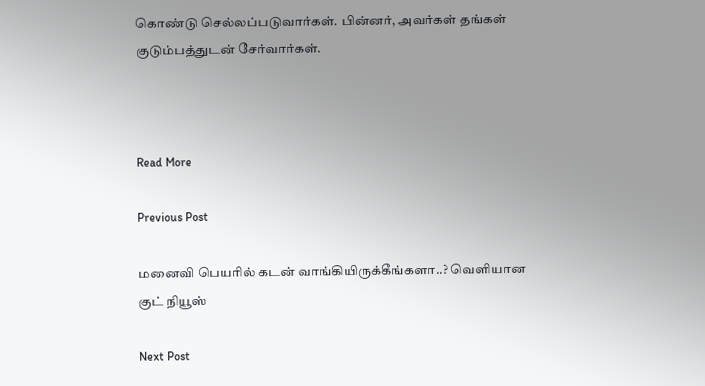கொண்டு செல்லப்படுவார்கள். பின்னர், அவர்கள் தங்கள் குடும்பத்துடன் சேர்வார்கள்.



Read More

Previous Post

மனைவி பெயரில் கடன் வாங்கியிருக்கீங்களா..? வெளியான குட் நியூஸ்

Next Post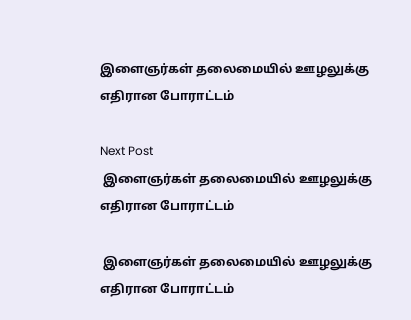இளைஞர்கள் தலைமையில் ஊழலுக்கு எதிரான போராட்டம்

Next Post
 இளைஞர்கள் தலைமையில் ஊழலுக்கு எதிரான போராட்டம்

 இளைஞர்கள் தலைமையில் ஊழலுக்கு எதிரான போராட்டம்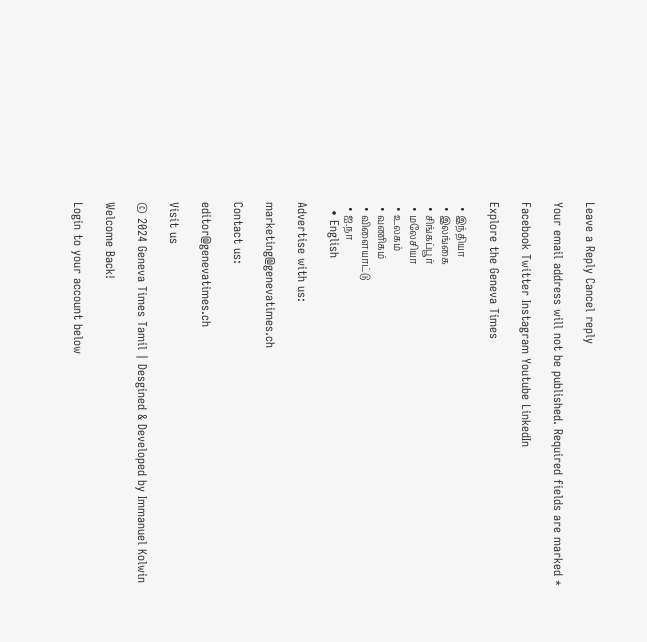Leave a Reply Cancel reply

Your email address will not be published. Required fields are marked *

Facebook Twitter Instagram Youtube LinkedIn

Explore the Geneva Times

  • இந்தியா
  • இலங்கை
  • சிங்கப்பூர்
  • மலேசியா
  • உலகம்
  • வணிகம்
  • விளையாட்டு
  • ஐ.நா
  • English

Advertise with us:

marketing@genevatimes.ch

Contact us:

editor@genevatimes.ch

Visit us

© 2024 Geneva Times Tamil | Desgined & Developed by Immanuel Kolwin

Welcome Back!

Login to your account below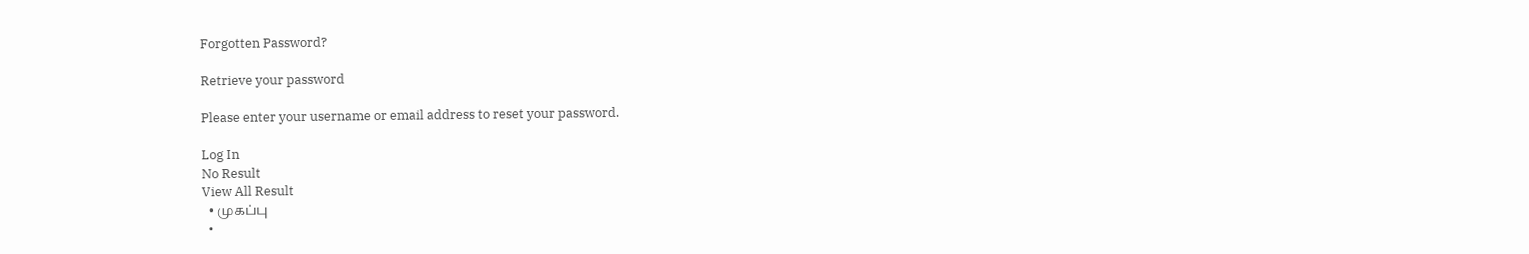Forgotten Password?

Retrieve your password

Please enter your username or email address to reset your password.

Log In
No Result
View All Result
  • முகப்பு
  •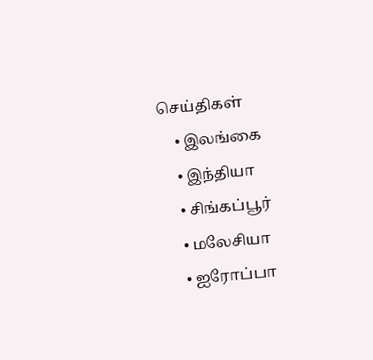செய்திகள்
    • இலங்கை
    • இந்தியா
    • சிங்கப்பூர்
    • மலேசியா
    • ஐரோப்பா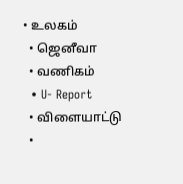• உலகம்
  • ஜெனீவா
  • வணிகம்
  • U- Report
  • விளையாட்டு
  •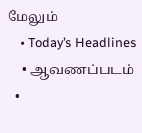மேலும்
    • Today’s Headlines
    • ஆவணப்படம்
  •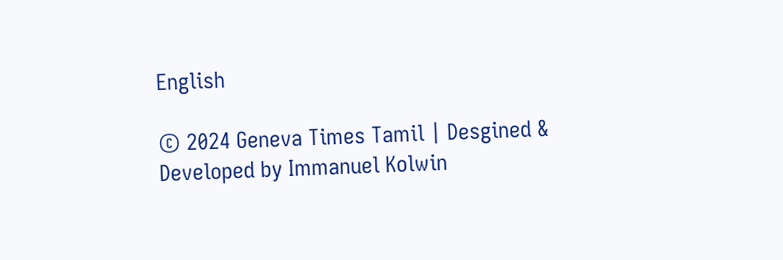English

© 2024 Geneva Times Tamil | Desgined & Developed by Immanuel Kolwin